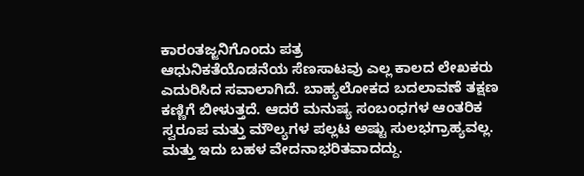ಕಾರಂತಜ್ಜನಿಗೊಂದು ಪತ್ರ
ಆಧುನಿಕತೆಯೊಡನೆಯ ಸೆಣಸಾಟವು ಎಲ್ಲ ಕಾಲದ ಲೇಖಕರು ಎದುರಿಸಿದ ಸವಾಲಾಗಿದೆ. ಬಾಹ್ಯಲೋಕದ ಬದಲಾವಣೆ ತಕ್ಷಣ ಕಣ್ಣಿಗೆ ಬೀಳುತ್ತದೆ. ಆದರೆ ಮನುಷ್ಯ ಸಂಬಂಧಗಳ ಆಂತರಿಕ ಸ್ವರೂಪ ಮತ್ತು ಮೌಲ್ಯಗಳ ಪಲ್ಲಟ ಅಷ್ಟು ಸುಲಭಗ್ರಾಹ್ಯವಲ್ಲ. ಮತ್ತು ಇದು ಬಹಳ ವೇದನಾಭರಿತವಾದದ್ದು.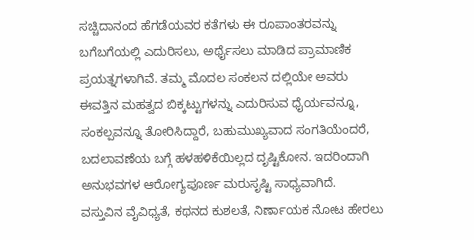ಸಚ್ಚಿದಾನಂದ ಹೆಗಡೆಯವರ ಕತೆಗಳು ಈ ರೂಪಾಂತರವನ್ನು ಬಗೆಬಗೆಯಲ್ಲಿ ಎದುರಿಸಲು, ಅರ್ಥೈಸಲು ಮಾಡಿದ ಪ್ರಾಮಾಣಿಕ ಪ್ರಯತ್ನಗಳಾಗಿವೆ. ತಮ್ಮ ಮೊದಲ ಸಂಕಲನ ದಲ್ಲಿಯೇ ಅವರು ಈವತ್ತಿನ ಮಹತ್ವದ ಬಿಕ್ಕಟ್ಟುಗಳನ್ನು ಎದುರಿಸುವ ಧೈರ್ಯವನ್ನೂ, ಸಂಕಲ್ಪವನ್ನೂ ತೋರಿಸಿದ್ದಾರೆ, ಬಹುಮುಖ್ಯವಾದ ಸಂಗತಿಯೆಂದರೆ, ಬದಲಾವಣೆಯ ಬಗ್ಗೆ ಹಳಹಳಿಕೆಯಿಲ್ಲದ ದೃಷ್ಟಿಕೋನ. ಇದರಿಂದಾಗಿ ಅನುಭವಗಳ ಆರೋಗ್ಯಪೂರ್ಣ ಮರುಸೃಷ್ಟಿ ಸಾಧ್ಯವಾಗಿದೆ.
ವಸ್ತುವಿನ ವೈವಿಧ್ಯತೆ, ಕಥನದ ಕುಶಲತೆ, ನಿರ್ಣಾಯಕ ನೋಟ ಹೇರಲು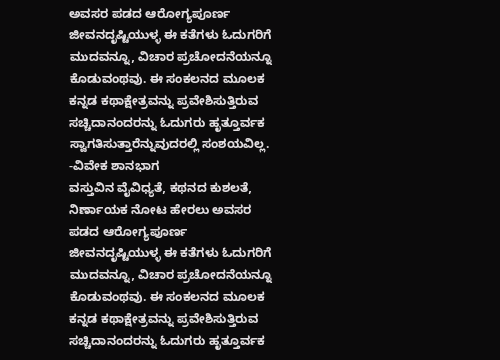ಅವಸರ ಪಡದ ಆರೋಗ್ಯಪೂರ್ಣ ಜೀವನದೃಷ್ಟಿಯುಳ್ಳ ಈ ಕತೆಗಳು ಓದುಗರಿಗೆ ಮುದವನ್ನೂ, ವಿಚಾರ ಪ್ರಚೋದನೆಯನ್ನೂ ಕೊಡುವಂಥವು. ಈ ಸಂಕಲನದ ಮೂಲಕ ಕನ್ನಡ ಕಥಾಕ್ಷೇತ್ರವನ್ನು ಪ್ರವೇಶಿಸುತ್ತಿರುವ ಸಚ್ಚಿದಾನಂದರನ್ನು ಓದುಗರು ಹೃತ್ತೂರ್ವಕ ಸ್ವಾಗತಿಸುತ್ತಾರೆನ್ನುವುದರಲ್ಲಿ ಸಂಶಯವಿಲ್ಲ.
-ವಿವೇಕ ಶಾನಭಾಗ
ವಸ್ತುವಿನ ವೈವಿಧ್ಯತೆ, ಕಥನದ ಕುಶಲತೆ, ನಿರ್ಣಾಯಕ ನೋಟ ಹೇರಲು ಅವಸರ ಪಡದ ಆರೋಗ್ಯಪೂರ್ಣ ಜೀವನದೃಷ್ಟಿಯುಳ್ಳ ಈ ಕತೆಗಳು ಓದುಗರಿಗೆ ಮುದವನ್ನೂ, ವಿಚಾರ ಪ್ರಚೋದನೆಯನ್ನೂ ಕೊಡುವಂಥವು. ಈ ಸಂಕಲನದ ಮೂಲಕ ಕನ್ನಡ ಕಥಾಕ್ಷೇತ್ರವನ್ನು ಪ್ರವೇಶಿಸುತ್ತಿರುವ ಸಚ್ಚಿದಾನಂದರನ್ನು ಓದುಗರು ಹೃತ್ತೂರ್ವಕ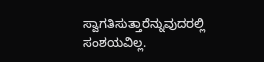ಸ್ವಾಗತಿಸುತ್ತಾರೆನ್ನುವುದರಲ್ಲಿ ಸಂಶಯವಿಲ್ಲ.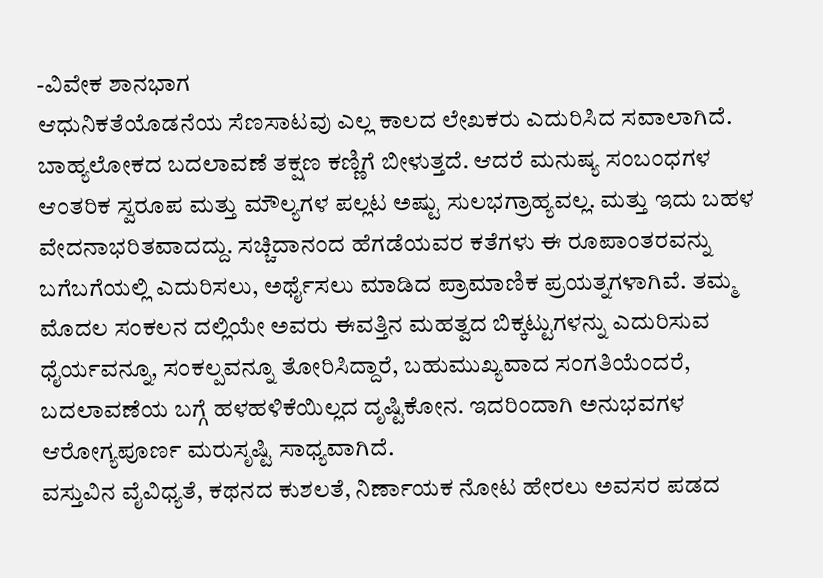-ವಿವೇಕ ಶಾನಭಾಗ
ಆಧುನಿಕತೆಯೊಡನೆಯ ಸೆಣಸಾಟವು ಎಲ್ಲ ಕಾಲದ ಲೇಖಕರು ಎದುರಿಸಿದ ಸವಾಲಾಗಿದೆ. ಬಾಹ್ಯಲೋಕದ ಬದಲಾವಣೆ ತಕ್ಷಣ ಕಣ್ಣಿಗೆ ಬೀಳುತ್ತದೆ. ಆದರೆ ಮನುಷ್ಯ ಸಂಬಂಧಗಳ ಆಂತರಿಕ ಸ್ವರೂಪ ಮತ್ತು ಮೌಲ್ಯಗಳ ಪಲ್ಲಟ ಅಷ್ಟು ಸುಲಭಗ್ರಾಹ್ಯವಲ್ಲ. ಮತ್ತು ಇದು ಬಹಳ ವೇದನಾಭರಿತವಾದದ್ದು. ಸಚ್ಚಿದಾನಂದ ಹೆಗಡೆಯವರ ಕತೆಗಳು ಈ ರೂಪಾಂತರವನ್ನು ಬಗೆಬಗೆಯಲ್ಲಿ ಎದುರಿಸಲು, ಅರ್ಥೈಸಲು ಮಾಡಿದ ಪ್ರಾಮಾಣಿಕ ಪ್ರಯತ್ನಗಳಾಗಿವೆ. ತಮ್ಮ ಮೊದಲ ಸಂಕಲನ ದಲ್ಲಿಯೇ ಅವರು ಈವತ್ತಿನ ಮಹತ್ವದ ಬಿಕ್ಕಟ್ಟುಗಳನ್ನು ಎದುರಿಸುವ ಧೈರ್ಯವನ್ನೂ, ಸಂಕಲ್ಪವನ್ನೂ ತೋರಿಸಿದ್ದಾರೆ, ಬಹುಮುಖ್ಯವಾದ ಸಂಗತಿಯೆಂದರೆ, ಬದಲಾವಣೆಯ ಬಗ್ಗೆ ಹಳಹಳಿಕೆಯಿಲ್ಲದ ದೃಷ್ಟಿಕೋನ. ಇದರಿಂದಾಗಿ ಅನುಭವಗಳ ಆರೋಗ್ಯಪೂರ್ಣ ಮರುಸೃಷ್ಟಿ ಸಾಧ್ಯವಾಗಿದೆ.
ವಸ್ತುವಿನ ವೈವಿಧ್ಯತೆ, ಕಥನದ ಕುಶಲತೆ, ನಿರ್ಣಾಯಕ ನೋಟ ಹೇರಲು ಅವಸರ ಪಡದ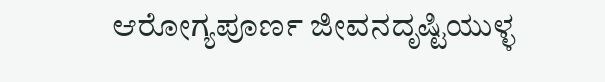ಆರೋಗ್ಯಪೂರ್ಣ ಜೀವನದೃಷ್ಟಿಯುಳ್ಳ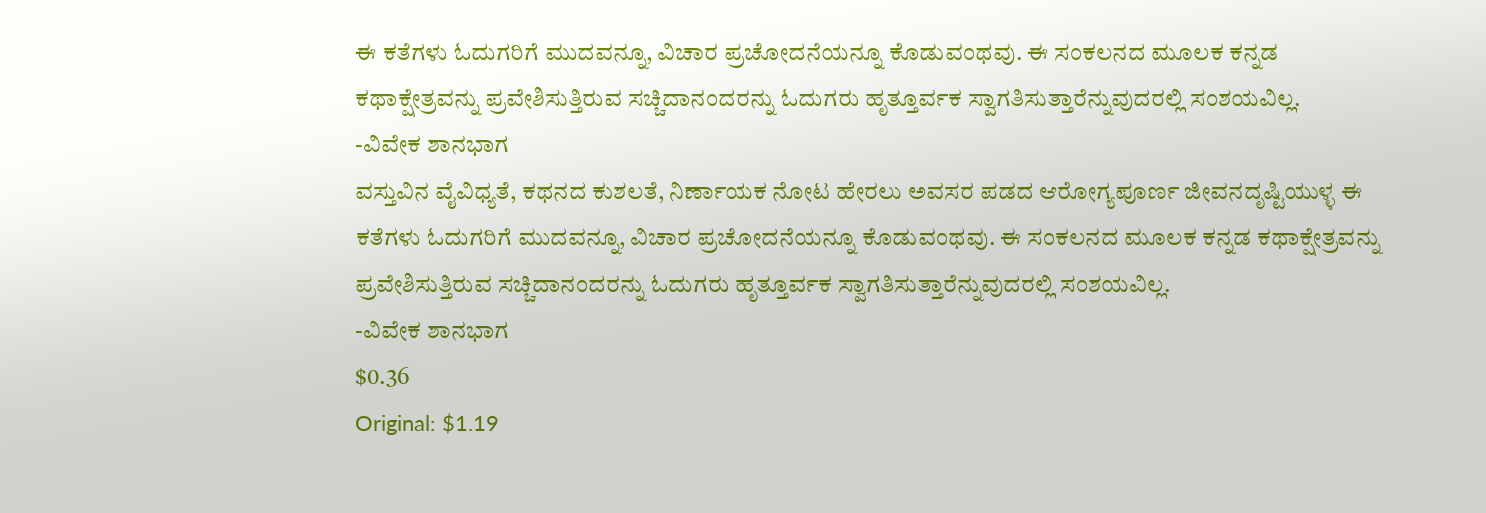ಈ ಕತೆಗಳು ಓದುಗರಿಗೆ ಮುದವನ್ನೂ, ವಿಚಾರ ಪ್ರಚೋದನೆಯನ್ನೂ ಕೊಡುವಂಥವು. ಈ ಸಂಕಲನದ ಮೂಲಕ ಕನ್ನಡ ಕಥಾಕ್ಷೇತ್ರವನ್ನು ಪ್ರವೇಶಿಸುತ್ತಿರುವ ಸಚ್ಚಿದಾನಂದರನ್ನು ಓದುಗರು ಹೃತ್ತೂರ್ವಕ ಸ್ವಾಗತಿಸುತ್ತಾರೆನ್ನುವುದರಲ್ಲಿ ಸಂಶಯವಿಲ್ಲ.
-ವಿವೇಕ ಶಾನಭಾಗ
ವಸ್ತುವಿನ ವೈವಿಧ್ಯತೆ, ಕಥನದ ಕುಶಲತೆ, ನಿರ್ಣಾಯಕ ನೋಟ ಹೇರಲು ಅವಸರ ಪಡದ ಆರೋಗ್ಯಪೂರ್ಣ ಜೀವನದೃಷ್ಟಿಯುಳ್ಳ ಈ ಕತೆಗಳು ಓದುಗರಿಗೆ ಮುದವನ್ನೂ, ವಿಚಾರ ಪ್ರಚೋದನೆಯನ್ನೂ ಕೊಡುವಂಥವು. ಈ ಸಂಕಲನದ ಮೂಲಕ ಕನ್ನಡ ಕಥಾಕ್ಷೇತ್ರವನ್ನು ಪ್ರವೇಶಿಸುತ್ತಿರುವ ಸಚ್ಚಿದಾನಂದರನ್ನು ಓದುಗರು ಹೃತ್ತೂರ್ವಕ ಸ್ವಾಗತಿಸುತ್ತಾರೆನ್ನುವುದರಲ್ಲಿ ಸಂಶಯವಿಲ್ಲ.
-ವಿವೇಕ ಶಾನಭಾಗ
$0.36
Original: $1.19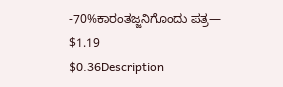-70%ಕಾರಂತಜ್ಜನಿಗೊಂದು ಪತ್ರ—
$1.19
$0.36Description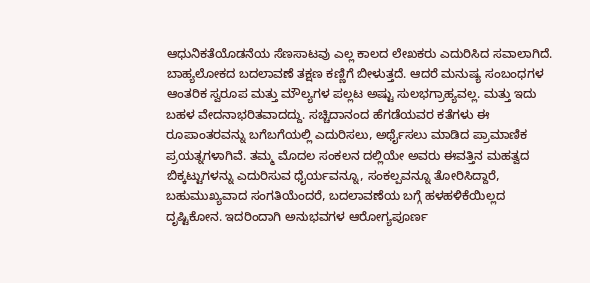ಆಧುನಿಕತೆಯೊಡನೆಯ ಸೆಣಸಾಟವು ಎಲ್ಲ ಕಾಲದ ಲೇಖಕರು ಎದುರಿಸಿದ ಸವಾಲಾಗಿದೆ. ಬಾಹ್ಯಲೋಕದ ಬದಲಾವಣೆ ತಕ್ಷಣ ಕಣ್ಣಿಗೆ ಬೀಳುತ್ತದೆ. ಆದರೆ ಮನುಷ್ಯ ಸಂಬಂಧಗಳ ಆಂತರಿಕ ಸ್ವರೂಪ ಮತ್ತು ಮೌಲ್ಯಗಳ ಪಲ್ಲಟ ಅಷ್ಟು ಸುಲಭಗ್ರಾಹ್ಯವಲ್ಲ. ಮತ್ತು ಇದು ಬಹಳ ವೇದನಾಭರಿತವಾದದ್ದು. ಸಚ್ಚಿದಾನಂದ ಹೆಗಡೆಯವರ ಕತೆಗಳು ಈ ರೂಪಾಂತರವನ್ನು ಬಗೆಬಗೆಯಲ್ಲಿ ಎದುರಿಸಲು, ಅರ್ಥೈಸಲು ಮಾಡಿದ ಪ್ರಾಮಾಣಿಕ ಪ್ರಯತ್ನಗಳಾಗಿವೆ. ತಮ್ಮ ಮೊದಲ ಸಂಕಲನ ದಲ್ಲಿಯೇ ಅವರು ಈವತ್ತಿನ ಮಹತ್ವದ ಬಿಕ್ಕಟ್ಟುಗಳನ್ನು ಎದುರಿಸುವ ಧೈರ್ಯವನ್ನೂ, ಸಂಕಲ್ಪವನ್ನೂ ತೋರಿಸಿದ್ದಾರೆ, ಬಹುಮುಖ್ಯವಾದ ಸಂಗತಿಯೆಂದರೆ, ಬದಲಾವಣೆಯ ಬಗ್ಗೆ ಹಳಹಳಿಕೆಯಿಲ್ಲದ ದೃಷ್ಟಿಕೋನ. ಇದರಿಂದಾಗಿ ಅನುಭವಗಳ ಆರೋಗ್ಯಪೂರ್ಣ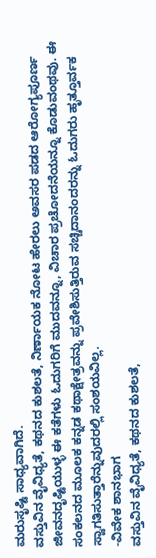ಮರುಸೃಷ್ಟಿ ಸಾಧ್ಯವಾಗಿದೆ.
ವಸ್ತುವಿನ ವೈವಿಧ್ಯತೆ, ಕಥನದ ಕುಶಲತೆ, ನಿರ್ಣಾಯಕ ನೋಟ ಹೇರಲು ಅವಸರ ಪಡದ ಆರೋಗ್ಯಪೂರ್ಣ ಜೀವನದೃಷ್ಟಿಯುಳ್ಳ ಈ ಕತೆಗಳು ಓದುಗರಿಗೆ ಮುದವನ್ನೂ, ವಿಚಾರ ಪ್ರಚೋದನೆಯನ್ನೂ ಕೊಡುವಂಥವು. ಈ ಸಂಕಲನದ ಮೂಲಕ ಕನ್ನಡ ಕಥಾಕ್ಷೇತ್ರವನ್ನು ಪ್ರವೇಶಿಸುತ್ತಿರುವ ಸಚ್ಚಿದಾನಂದರನ್ನು ಓದುಗರು ಹೃತ್ತೂರ್ವಕ ಸ್ವಾಗತಿಸುತ್ತಾರೆನ್ನುವುದರಲ್ಲಿ ಸಂಶಯವಿಲ್ಲ.
-ವಿವೇಕ ಶಾನಭಾಗ
ವಸ್ತುವಿನ ವೈವಿಧ್ಯತೆ, ಕಥನದ ಕುಶಲತೆ,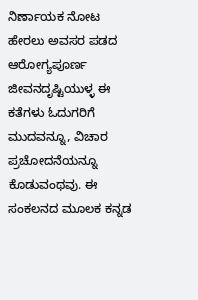ನಿರ್ಣಾಯಕ ನೋಟ ಹೇರಲು ಅವಸರ ಪಡದ ಆರೋಗ್ಯಪೂರ್ಣ ಜೀವನದೃಷ್ಟಿಯುಳ್ಳ ಈ ಕತೆಗಳು ಓದುಗರಿಗೆ ಮುದವನ್ನೂ, ವಿಚಾರ ಪ್ರಚೋದನೆಯನ್ನೂ ಕೊಡುವಂಥವು. ಈ ಸಂಕಲನದ ಮೂಲಕ ಕನ್ನಡ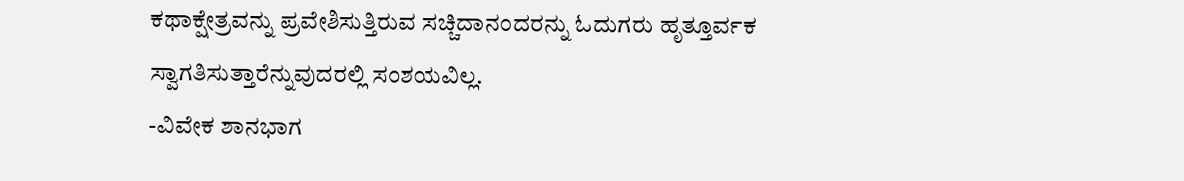ಕಥಾಕ್ಷೇತ್ರವನ್ನು ಪ್ರವೇಶಿಸುತ್ತಿರುವ ಸಚ್ಚಿದಾನಂದರನ್ನು ಓದುಗರು ಹೃತ್ತೂರ್ವಕ ಸ್ವಾಗತಿಸುತ್ತಾರೆನ್ನುವುದರಲ್ಲಿ ಸಂಶಯವಿಲ್ಲ.
-ವಿವೇಕ ಶಾನಭಾಗ